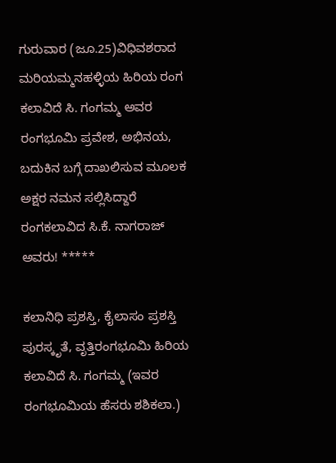ಗುರುವಾರ (ಜೂ.25)ವಿಧಿವಶರಾದ ಮರಿಯಮ್ಮನಹಳ್ಳಿಯ ಹಿರಿಯ ರಂಗ ಕಲಾವಿದೆ ಸಿ. ಗಂಗಮ್ಮ ಅವರ ರಂಗಭೂಮಿ ಪ್ರವೇಶ, ಅಭಿನಯ, ಬದುಕಿನ ಬಗ್ಗೆ ದಾಖಲಿಸುವ ಮೂಲಕ ಅಕ್ಷರ ನಮನ ಸಲ್ಲಿಸಿದ್ದಾರೆ ರಂಗಕಲಾವಿದ ಸಿ.ಕೆ. ನಾಗರಾಜ್ ಅವರು! *****

ಕಲಾನಿಧಿ ಪ್ರಶಸ್ತಿ, ಕೈಲಾಸಂ ಪ್ರಶಸ್ತಿ ಪುರಸ್ಕೃತೆ, ವೃತ್ತಿರಂಗಭೂಮಿ ಹಿರಿಯ ಕಲಾವಿದೆ ಸಿ. ಗಂಗಮ್ಮ (ಇವರ ರಂಗಭೂಮಿಯ ಹೆಸರು ಶಶಿಕಲಾ.)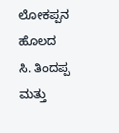ಲೋಕಪ್ಪನ ಹೊಲದ ಸಿ. ತಿಂದಪ್ಪ ಮತ್ತು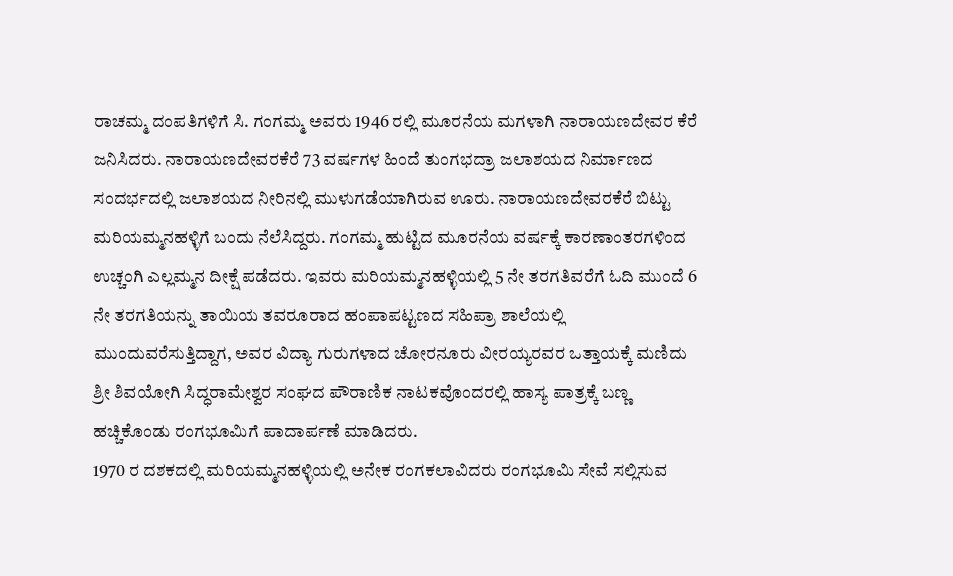ರಾಚಮ್ಮ ದಂಪತಿಗಳಿಗೆ ಸಿ. ಗಂಗಮ್ಮ ಅವರು 1946 ರಲ್ಲಿ ಮೂರನೆಯ ಮಗಳಾಗಿ ನಾರಾಯಣದೇವರ ಕೆರೆ ಜನಿಸಿದರು. ನಾರಾಯಣದೇವರಕೆರೆ 73 ವರ್ಷಗಳ ಹಿಂದೆ ತುಂಗಭದ್ರಾ ಜಲಾಶಯದ ನಿರ್ಮಾಣದ ಸಂದರ್ಭದಲ್ಲಿ ಜಲಾಶಯದ ನೀರಿನಲ್ಲಿ ಮುಳುಗಡೆಯಾಗಿರುವ ಊರು. ನಾರಾಯಣದೇವರಕೆರೆ ಬಿಟ್ಟು ಮರಿಯಮ್ಮನಹಳ್ಳಿಗೆ ಬಂದು ನೆಲೆಸಿದ್ದರು. ಗಂಗಮ್ಮ ಹುಟ್ಟಿದ ಮೂರನೆಯ ವರ್ಷಕ್ಕೆ ಕಾರಣಾಂತರಗಳಿಂದ ಉಚ್ಚಂಗಿ ಎಲ್ಲಮ್ಮನ ದೀಕ್ಷೆ ಪಡೆದರು. ಇವರು ಮರಿಯಮ್ಮನಹಳ್ಳಿಯಲ್ಲಿ 5 ನೇ ತರಗತಿವರೆಗೆ ಓದಿ ಮುಂದೆ 6 ನೇ ತರಗತಿಯನ್ನು ತಾಯಿಯ ತವರೂರಾದ ಹಂಪಾಪಟ್ಟಣದ ಸಹಿಪ್ರಾ ಶಾಲೆಯಲ್ಲಿ ಮುಂದುವರೆಸುತ್ತಿದ್ದಾಗ, ಅವರ ವಿದ್ಯಾ ಗುರುಗಳಾದ ಚೋರನೂರು ವೀರಯ್ಯರವರ ಒತ್ತಾಯಕ್ಕೆ ಮಣಿದು ಶ್ರೀ ಶಿವಯೋಗಿ ಸಿದ್ಧರಾಮೇಶ್ವರ ಸಂಘದ ಪೌರಾಣಿಕ ನಾಟಕವೊಂದರಲ್ಲಿ ಹಾಸ್ಯ ಪಾತ್ರಕ್ಕೆ ಬಣ್ಣ ಹಚ್ಚಿಕೊಂಡು ರಂಗಭೂಮಿಗೆ ಪಾದಾರ್ಪಣೆ ಮಾಡಿದರು.
1970 ರ ದಶಕದಲ್ಲಿ ಮರಿಯಮ್ಮನಹಳ್ಳಿಯಲ್ಲಿ ಅನೇಕ ರಂಗಕಲಾವಿದರು ರಂಗಭೂಮಿ ಸೇವೆ ಸಲ್ಲಿಸುವ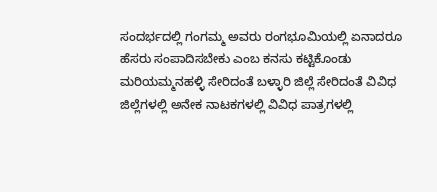ಸಂದರ್ಭದಲ್ಲಿ ಗಂಗಮ್ಮ ಅವರು ರಂಗಭೂಮಿಯಲ್ಲಿ ಏನಾದರೂ ಹೆಸರು ಸಂಪಾದಿಸಬೇಕು ಎಂಬ ಕನಸು ಕಟ್ಟಿಕೊಂಡು ಮರಿಯಮ್ಮನಹಳ್ಳಿ ಸೇರಿದಂತೆ ಬಳ್ಳಾರಿ ಜಿಲ್ಲೆ ಸೇರಿದಂತೆ ವಿವಿಧ ಜಿಲ್ಲೆಗಳಲ್ಲಿ ಅನೇಕ ನಾಟಕಗಳಲ್ಲಿ ವಿವಿಧ ಪಾತ್ರಗಳಲ್ಲಿ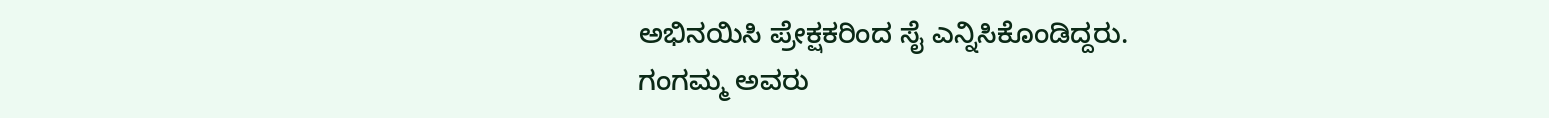ಅಭಿನಯಿಸಿ ಪ್ರೇಕ್ಷಕರಿಂದ ಸೈ ಎನ್ನಿಸಿಕೊಂಡಿದ್ದರು.
ಗಂಗಮ್ಮ ಅವರು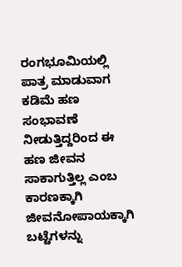ರಂಗಭೂಮಿಯಲ್ಲಿ ಪಾತ್ರ ಮಾಡುವಾಗ ಕಡಿಮೆ ಹಣ ಸಂಭಾವಣೆ ನೀಡುತ್ತಿದ್ದರಿಂದ ಈ ಹಣ ಜೀವನ ಸಾಕಾಗುತ್ತಿಲ್ಲ ಎಂಬ ಕಾರಣಕ್ಕಾಗಿ ಜೀವನೋಪಾಯಕ್ಕಾಗಿ ಬಟ್ಟೆಗಳನ್ನು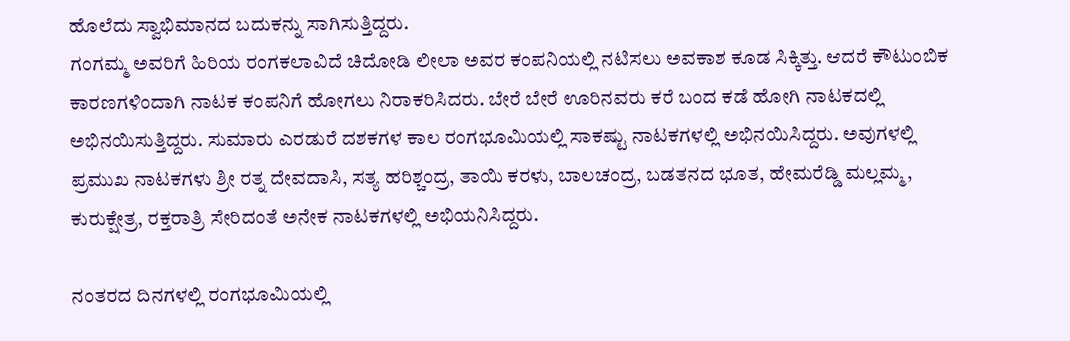ಹೊಲೆದು ಸ್ವಾಭಿಮಾನದ ಬದುಕನ್ನು ಸಾಗಿಸುತ್ತಿದ್ದರು.
ಗಂಗಮ್ಮ ಅವರಿಗೆ ಹಿರಿಯ ರಂಗಕಲಾವಿದೆ ಚಿದೋಡಿ ಲೀಲಾ ಅವರ ಕಂಪನಿಯಲ್ಲಿ ನಟಿಸಲು ಅವಕಾಶ ಕೂಡ ಸಿಕ್ಕಿತ್ತು. ಆದರೆ ಕೌಟುಂಬಿಕ ಕಾರಣಗಳಿಂದಾಗಿ ನಾಟಕ ಕಂಪನಿಗೆ ಹೋಗಲು ನಿರಾಕರಿಸಿದರು. ಬೇರೆ ಬೇರೆ ಊರಿನವರು ಕರೆ ಬಂದ ಕಡೆ ಹೋಗಿ ನಾಟಕದಲ್ಲಿ ಅಭಿನಯಿಸುತ್ತಿದ್ದರು. ಸುಮಾರು ಎರಡುರೆ ದಶಕಗಳ ಕಾಲ ರಂಗಭೂಮಿಯಲ್ಲಿ ಸಾಕಷ್ಟು ನಾಟಕಗಳಲ್ಲಿ ಅಭಿನಯಿಸಿದ್ದರು. ಅವುಗಳಲ್ಲಿ ಪ್ರಮುಖ ನಾಟಕಗಳು ಶ್ರೀ ರತ್ನ ದೇವದಾಸಿ, ಸತ್ಯ ಹರಿಶ್ಚಂದ್ರ, ತಾಯಿ ಕರಳು, ಬಾಲಚಂದ್ರ, ಬಡತನದ ಭೂತ, ಹೇಮರೆಡ್ಡಿ ಮಲ್ಲಮ್ಮ, ಕುರುಕ್ಷೇತ್ರ, ರಕ್ತರಾತ್ರಿ ಸೇರಿದಂತೆ ಅನೇಕ ನಾಟಕಗಳಲ್ಲಿ ಅಭಿಯನಿಸಿದ್ದರು.

ನಂತರದ ದಿನಗಳಲ್ಲಿ ರಂಗಭೂಮಿಯಲ್ಲಿ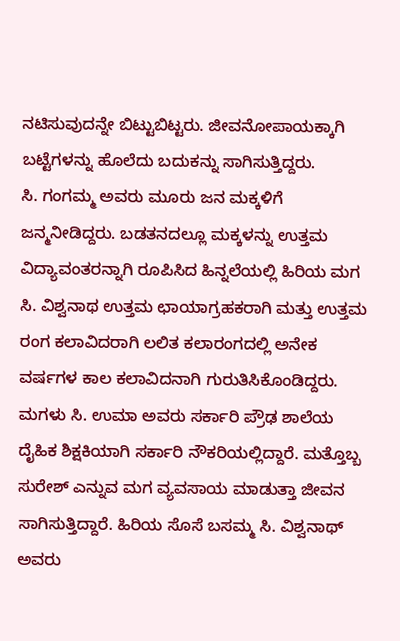ನಟಿಸುವುದನ್ನೇ ಬಿಟ್ಟುಬಿಟ್ಟರು. ಜೀವನೋಪಾಯಕ್ಕಾಗಿ ಬಟ್ಟೆಗಳನ್ನು ಹೊಲೆದು ಬದುಕನ್ನು ಸಾಗಿಸುತ್ತಿದ್ದರು.
ಸಿ. ಗಂಗಮ್ಮ ಅವರು ಮೂರು ಜನ ಮಕ್ಕಳಿಗೆ ಜನ್ಮನೀಡಿದ್ದರು. ಬಡತನದಲ್ಲೂ ಮಕ್ಕಳನ್ನು ಉತ್ತಮ ವಿದ್ಯಾವಂತರನ್ನಾಗಿ ರೂಪಿಸಿದ ಹಿನ್ನಲೆಯಲ್ಲಿ ಹಿರಿಯ ಮಗ ಸಿ. ವಿಶ್ವನಾಥ ಉತ್ತಮ ಛಾಯಾಗ್ರಹಕರಾಗಿ ಮತ್ತು ಉತ್ತಮ ರಂಗ ಕಲಾವಿದರಾಗಿ ಲಲಿತ ಕಲಾರಂಗದಲ್ಲಿ ಅನೇಕ ವರ್ಷಗಳ ಕಾಲ ಕಲಾವಿದನಾಗಿ ಗುರುತಿಸಿಕೊಂಡಿದ್ದರು. ಮಗಳು ಸಿ. ಉಮಾ ಅವರು ಸರ್ಕಾರಿ ಪ್ರೌಢ ಶಾಲೆಯ ದೈಹಿಕ ಶಿಕ್ಷಕಿಯಾಗಿ ಸರ್ಕಾರಿ ನೌಕರಿಯಲ್ಲಿದ್ದಾರೆ. ಮತ್ತೊಬ್ಬ ಸುರೇಶ್ ಎನ್ನುವ ಮಗ ವ್ಯವಸಾಯ ಮಾಡುತ್ತಾ ಜೀವನ ಸಾಗಿಸುತ್ತಿದ್ದಾರೆ. ಹಿರಿಯ ಸೊಸೆ ಬಸಮ್ಮ ಸಿ. ವಿಶ್ವನಾಥ್ ಅವರು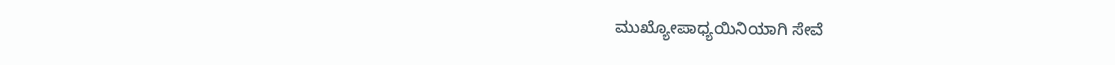ಮುಖ್ಯೋಪಾಧ್ಯಯಿನಿಯಾಗಿ ಸೇವೆ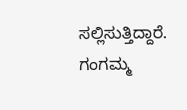ಸಲ್ಲಿಸುತ್ತಿದ್ದಾರೆ. ಗಂಗಮ್ಮ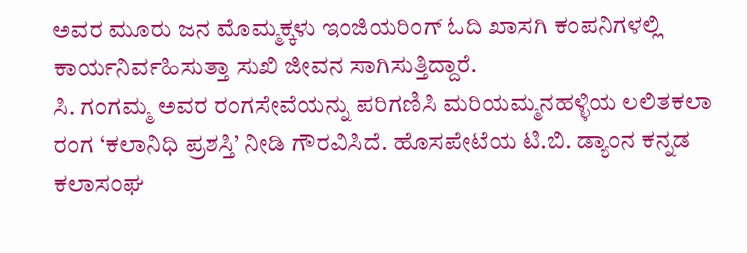ಅವರ ಮೂರು ಜನ ಮೊಮ್ಮಕ್ಕಳು ಇಂಜಿಯರಿಂಗ್ ಓದಿ ಖಾಸಗಿ ಕಂಪನಿಗಳಲ್ಲಿ ಕಾರ್ಯನಿರ್ವಹಿಸುತ್ತಾ ಸುಖಿ ಜೀವನ ಸಾಗಿಸುತ್ತಿದ್ದಾರೆ.
ಸಿ. ಗಂಗಮ್ಮ ಅವರ ರಂಗಸೇವೆಯನ್ನು ಪರಿಗಣಿಸಿ ಮರಿಯಮ್ಮನಹಳ್ಳಿಯ ಲಲಿತಕಲಾ ರಂಗ ‘ಕಲಾನಿಧಿ ಪ್ರಶಸ್ತಿ’ ನೀಡಿ ಗೌರವಿಸಿದೆ. ಹೊಸಪೇಟೆಯ ಟಿ.ಬಿ. ಡ್ಯಾಂನ ಕನ್ನಡ ಕಲಾಸಂಘ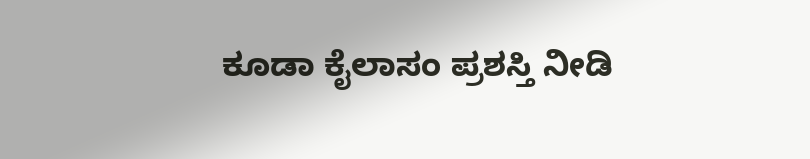ಕೂಡಾ ಕೈಲಾಸಂ ಪ್ರಶಸ್ತಿ ನೀಡಿ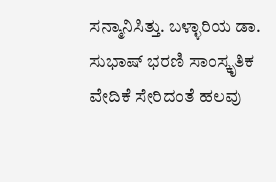ಸನ್ಮಾನಿಸಿತ್ತು. ಬಳ್ಳಾರಿಯ ಡಾ. ಸುಭಾಷ್ ಭರಣಿ ಸಾಂಸ್ಕೃತಿಕ ವೇದಿಕೆ ಸೇರಿದಂತೆ ಹಲವು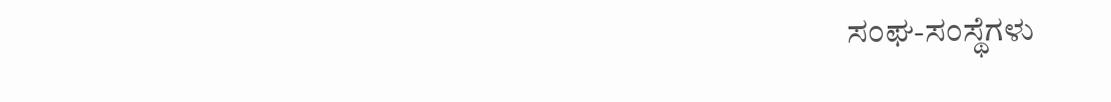ಸಂಘ-ಸಂಸ್ಥೆಗಳು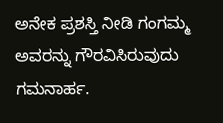ಅನೇಕ ಪ್ರಶಸ್ತಿ ನೀಡಿ ಗಂಗಮ್ಮ ಅವರನ್ನು ಗೌರವಿಸಿರುವುದು ಗಮನಾರ್ಹ.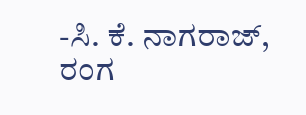-ಸಿ. ಕೆ. ನಾಗರಾಜ್, ರಂಗ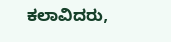ಕಲಾವಿದರು,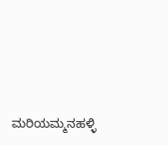ಮರಿಯಮ್ಮನಹಳ್ಳಿ